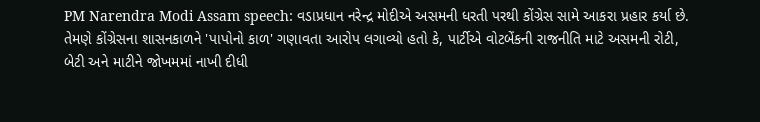PM Narendra Modi Assam speech: વડાપ્રધાન નરેન્દ્ર મોદીએ અસમની ધરતી પરથી કોંગ્રેસ સામે આકરા પ્રહાર કર્યા છે. તેમણે કોંગ્રેસના શાસનકાળને 'પાપોનો કાળ' ગણાવતા આરોપ લગાવ્યો હતો કે, પાર્ટીએ વોટબેંકની રાજનીતિ માટે અસમની રોટી, બેટી અને માટીને જોખમમાં નાખી દીધી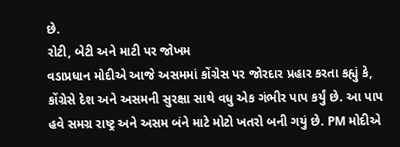છે.
રોટી, બેટી અને માટી પર જોખમ
વડાપ્રધાન મોદીએ આજે અસમમાં કોંગ્રેસ પર જોરદાર પ્રહાર કરતા કહ્યું કે, કોંગ્રેસે દેશ અને અસમની સુરક્ષા સાથે વધુ એક ગંભીર પાપ કર્યું છે. આ પાપ હવે સમગ્ર રાષ્ટ્ર અને અસમ બંને માટે મોટો ખતરો બની ગયું છે. PM મોદીએ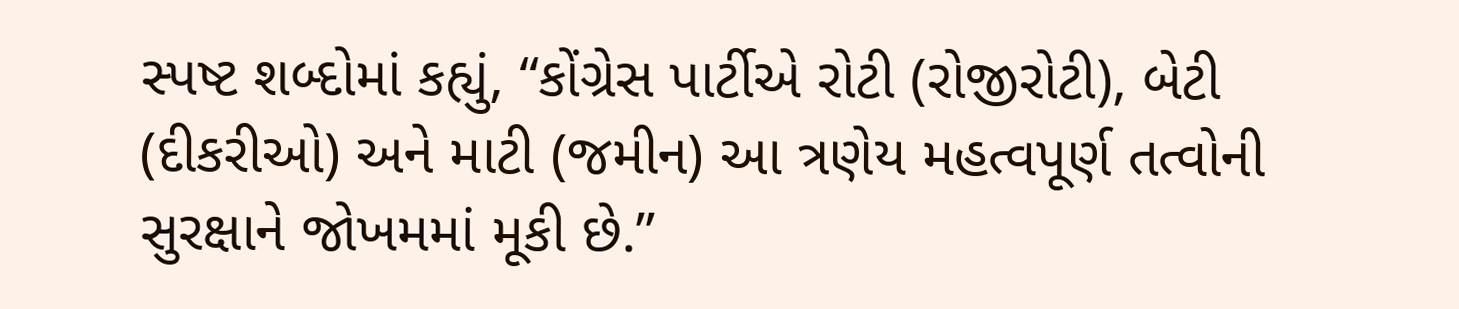સ્પષ્ટ શબ્દોમાં કહ્યું, “કોંગ્રેસ પાર્ટીએ રોટી (રોજીરોટી), બેટી (દીકરીઓ) અને માટી (જમીન) આ ત્રણેય મહત્વપૂર્ણ તત્વોની સુરક્ષાને જોખમમાં મૂકી છે.”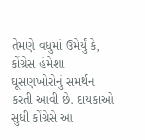તેમણે વધુમાં ઉમેર્યું કે, કોંગ્રેસ હંમેશા ઘૂસણખોરોનું સમર્થન કરતી આવી છે. દાયકાઓ સુધી કોંગ્રેસે આ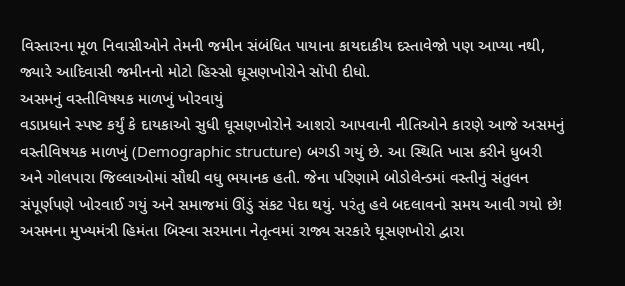વિસ્તારના મૂળ નિવાસીઓને તેમની જમીન સંબંધિત પાયાના કાયદાકીય દસ્તાવેજો પણ આપ્યા નથી, જ્યારે આદિવાસી જમીનનો મોટો હિસ્સો ઘૂસણખોરોને સોંપી દીધો.
અસમનું વસ્તીવિષયક માળખું ખોરવાયું
વડાપ્રધાને સ્પષ્ટ કર્યું કે દાયકાઓ સુધી ઘૂસણખોરોને આશરો આપવાની નીતિઓને કારણે આજે અસમનું વસ્તીવિષયક માળખું (Demographic structure) બગડી ગયું છે. આ સ્થિતિ ખાસ કરીને ધુબરી અને ગોલપારા જિલ્લાઓમાં સૌથી વધુ ભયાનક હતી. જેના પરિણામે બોડોલેન્ડમાં વસ્તીનું સંતુલન સંપૂર્ણપણે ખોરવાઈ ગયું અને સમાજમાં ઊંડું સંકટ પેદા થયું. પરંતુ હવે બદલાવનો સમય આવી ગયો છે! અસમના મુખ્યમંત્રી હિમંતા બિસ્વા સરમાના નેતૃત્વમાં રાજ્ય સરકારે ઘૂસણખોરો દ્વારા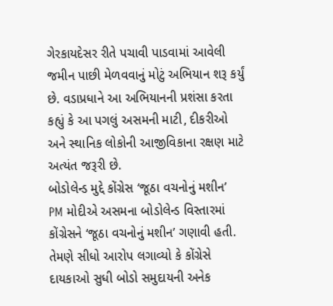ગેરકાયદેસર રીતે પચાવી પાડવામાં આવેલી જમીન પાછી મેળવવાનું મોટું અભિયાન શરૂ કર્યું છે. વડાપ્રધાને આ અભિયાનની પ્રશંસા કરતા કહ્યું કે આ પગલું અસમની માટી, દીકરીઓ અને સ્થાનિક લોકોની આજીવિકાના રક્ષણ માટે અત્યંત જરૂરી છે.
બોડોલેન્ડ મુદ્દે કોંગ્રેસ ‘જૂઠા વચનોનું મશીન’
PM મોદીએ અસમના બોડોલેન્ડ વિસ્તારમાં કોંગ્રેસને ‘જૂઠા વચનોનું મશીન’ ગણાવી હતી. તેમણે સીધો આરોપ લગાવ્યો કે કોંગ્રેસે દાયકાઓ સુધી બોડો સમુદાયની અનેક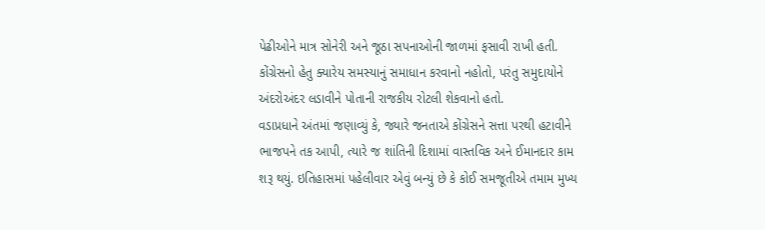પેઢીઓને માત્ર સોનેરી અને જૂઠા સપનાઓની જાળમાં ફસાવી રાખી હતી. કોંગ્રેસનો હેતુ ક્યારેય સમસ્યાનું સમાધાન કરવાનો નહોતો, પરંતુ સમુદાયોને અંદરોઅંદર લડાવીને પોતાની રાજકીય રોટલી શેકવાનો હતો.
વડાપ્રધાને અંતમાં જણાવ્યું કે, જ્યારે જનતાએ કોંગ્રેસને સત્તા પરથી હટાવીને ભાજપને તક આપી, ત્યારે જ શાંતિની દિશામાં વાસ્તવિક અને ઈમાનદાર કામ શરૂ થયું. ઇતિહાસમાં પહેલીવાર એવું બન્યું છે કે કોઈ સમજૂતીએ તમામ મુખ્ય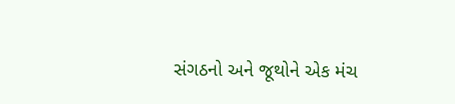સંગઠનો અને જૂથોને એક મંચ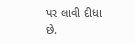પર લાવી દીધા છે.